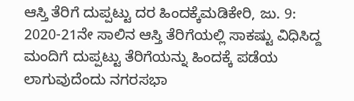ಆಸ್ತಿ ತೆರಿಗೆ ದುಪ್ಪಟ್ಟು ದರ ಹಿಂದಕ್ಕೆಮಡಿಕೇರಿ, ಜು. 9: 2020-21ನೇ ಸಾಲಿನ ಆಸ್ತಿ ತೆರಿಗೆಯಲ್ಲಿ ಸಾಕಷ್ಟು ವಿಧಿಸಿದ್ದ ಮಂದಿಗೆ ದುಪ್ಪಟ್ಟು ತೆರಿಗೆಯನ್ನು ಹಿಂದಕ್ಕೆ ಪಡೆಯ ಲಾಗುವುದೆಂದು ನಗರಸಭಾ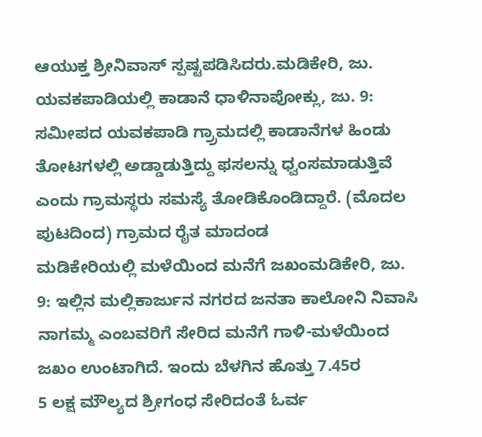ಆಯುಕ್ತ ಶ್ರೀನಿವಾಸ್ ಸ್ಪಷ್ಟಪಡಿಸಿದರು.ಮಡಿಕೇರಿ, ಜು.
ಯವಕಪಾಡಿಯಲ್ಲಿ ಕಾಡಾನೆ ಧಾಳಿನಾಪೋಕ್ಲು, ಜು. 9: ಸಮೀಪದ ಯವಕಪಾಡಿ ಗ್ರ್ರಾಮದಲ್ಲಿ ಕಾಡಾನೆಗಳ ಹಿಂಡು ತೋಟಗಳಲ್ಲಿ ಅಡ್ಡಾಡುತ್ತಿದ್ದು ಫಸಲನ್ನು ಧ್ವಂಸಮಾಡುತ್ತಿವೆ ಎಂದು ಗ್ರಾಮಸ್ಥರು ಸಮಸ್ಯೆ ತೋಡಿಕೊಂಡಿದ್ದಾರೆ. (ಮೊದಲ ಪುಟದಿಂದ) ಗ್ರಾಮದ ರೈತ ಮಾದಂಡ
ಮಡಿಕೇರಿಯಲ್ಲಿ ಮಳೆಯಿಂದ ಮನೆಗೆ ಜಖಂಮಡಿಕೇರಿ, ಜು. 9: ಇಲ್ಲಿನ ಮಲ್ಲಿಕಾರ್ಜುನ ನಗರದ ಜನತಾ ಕಾಲೋನಿ ನಿವಾಸಿ ನಾಗಮ್ಮ ಎಂಬವರಿಗೆ ಸೇರಿದ ಮನೆಗೆ ಗಾಳಿ-ಮಳೆಯಿಂದ ಜಖಂ ಉಂಟಾಗಿದೆ. ಇಂದು ಬೆಳಗಿನ ಹೊತ್ತು 7.45ರ
5 ಲಕ್ಷ ಮೌಲ್ಯದ ಶ್ರೀಗಂಧ ಸೇರಿದಂತೆ ಓರ್ವ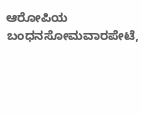ಆರೋಪಿಯ ಬಂಧನಸೋಮವಾರಪೇಟೆ,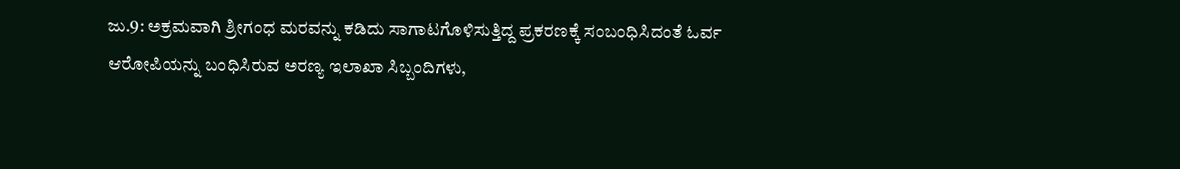ಜು.9: ಅಕ್ರಮವಾಗಿ ಶ್ರೀಗಂಧ ಮರವನ್ನು ಕಡಿದು ಸಾಗಾಟಗೊಳಿಸುತ್ತಿದ್ದ ಪ್ರಕರಣಕ್ಕೆ ಸಂಬಂಧಿಸಿದಂತೆ ಓರ್ವ ಆರೋಪಿಯನ್ನು ಬಂಧಿಸಿರುವ ಅರಣ್ಯ ಇಲಾಖಾ ಸಿಬ್ಬಂದಿಗಳು,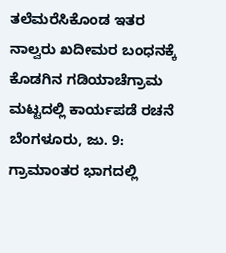ತಲೆಮರೆಸಿಕೊಂಡ ಇತರ ನಾಲ್ವರು ಖದೀಮರ ಬಂಧನಕ್ಕೆ
ಕೊಡಗಿನ ಗಡಿಯಾಚೆಗ್ರಾಮ ಮಟ್ಟದಲ್ಲಿ ಕಾರ್ಯಪಡೆ ರಚನೆ ಬೆಂಗಳೂರು, ಜು. 9: ಗ್ರಾಮಾಂತರ ಭಾಗದಲ್ಲಿ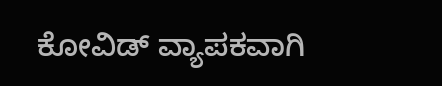ಕೋವಿಡ್ ವ್ಯಾಪಕವಾಗಿ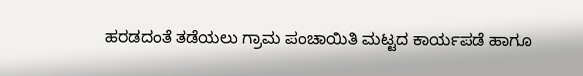ಹರಡದಂತೆ ತಡೆಯಲು ಗ್ರಾಮ ಪಂಚಾಯಿತಿ ಮಟ್ಟದ ಕಾರ್ಯಪಡೆ ಹಾಗೂ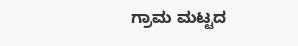ಗ್ರಾಮ ಮಟ್ಟದ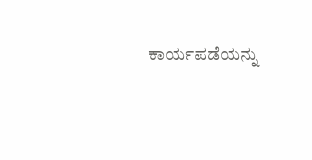ಕಾರ್ಯಪಡೆಯನ್ನು